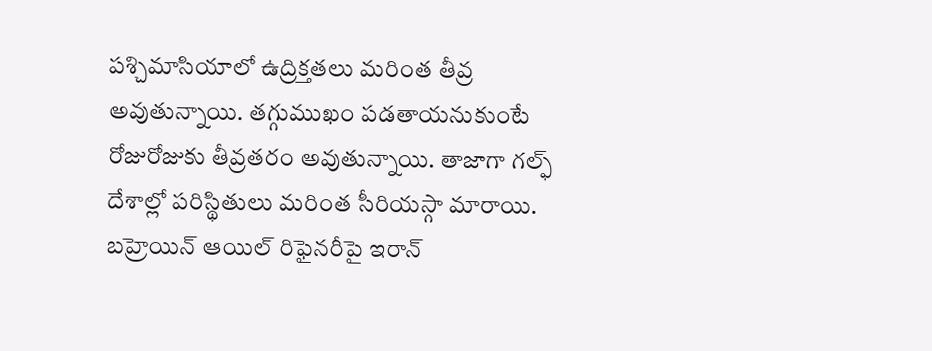పశ్చిమాసియాలో ఉద్రిక్తతలు మరింత తీవ్ర అవుతున్నాయి. తగ్గుముఖం పడతాయనుకుంటే రోజురోజుకు తీవ్రతరం అవుతున్నాయి. తాజాగా గల్ఫ్ దేశాల్లో పరిస్థితులు మరింత సీరియస్గా మారాయి. బహ్రెయిన్ ఆయిల్ రిఫైనరీపై ఇరాన్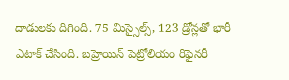దాడులకు దిగింది. 75 మిస్సైల్స్, 123 డ్రోన్లతో భారీ ఎటాక్ చేసింది. బహ్రెయిన్ పెట్రోలియం రిఫైనరీ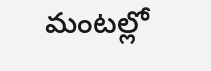మంటల్లో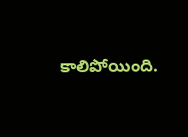కాలిపోయింది.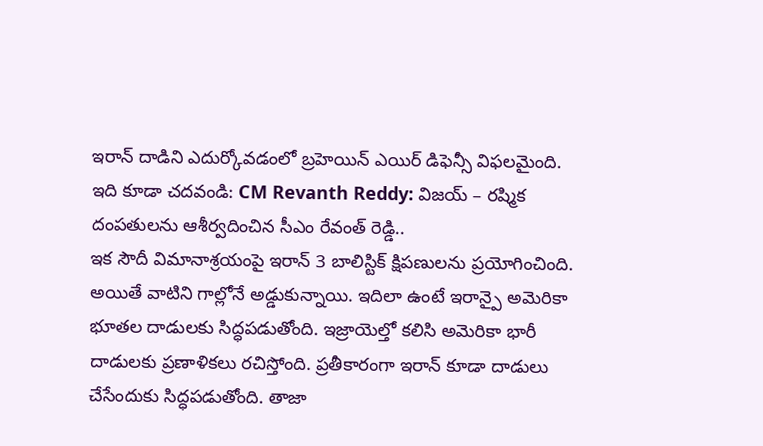ఇరాన్ దాడిని ఎదుర్కోవడంలో బ్రహెయిన్ ఎయిర్ డిఫెన్సీ విఫలమైంది.
ఇది కూడా చదవండి: CM Revanth Reddy: విజయ్ – రష్మిక దంపతులను ఆశీర్వదించిన సీఎం రేవంత్ రెడ్డి..
ఇక సౌదీ విమానాశ్రయంపై ఇరాన్ 3 బాలిస్టిక్ క్షిపణులను ప్రయోగించింది. అయితే వాటిని గాల్లోనే అడ్డుకున్నాయి. ఇదిలా ఉంటే ఇరాన్పై అమెరికా భూతల దాడులకు సిద్ధపడుతోంది. ఇజ్రాయెల్తో కలిసి అమెరికా భారీ దాడులకు ప్రణాళికలు రచిస్తోంది. ప్రతీకారంగా ఇరాన్ కూడా దాడులు చేసేందుకు సిద్ధపడుతోంది. తాజా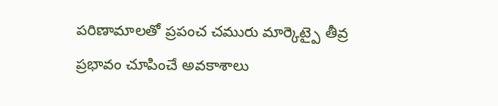పరిణామాలతో ప్రపంచ చమురు మార్కెట్పై తీవ్ర ప్రభావం చూపించే అవకాశాలు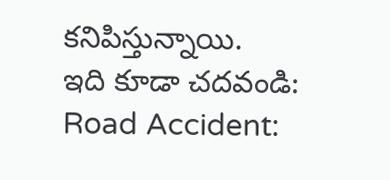కనిపిస్తున్నాయి.
ఇది కూడా చదవండి: Road Accident: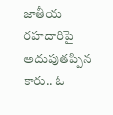జాతీయ రహదారిపై అదుపుతప్పిన కారు.. ఓ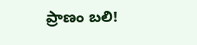ప్రాణం బలి!